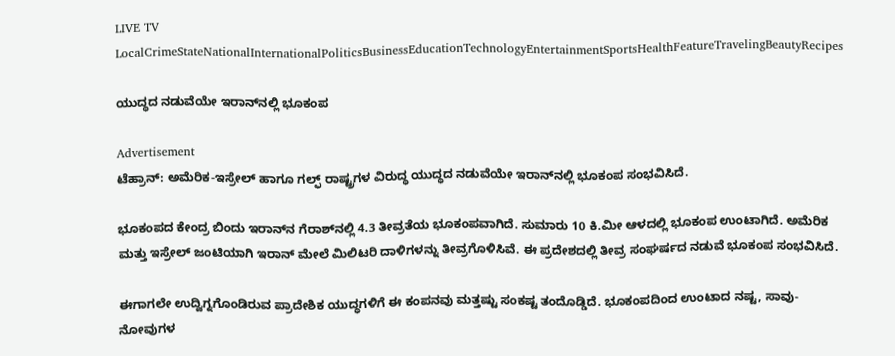LIVE TV LocalCrimeStateNationalInternationalPoliticsBusinessEducationTechnologyEntertainmentSportsHealthFeatureTravelingBeautyRecipes

ಯುದ್ಧದ ನಡುವೆಯೇ ಇರಾನ್‌ನಲ್ಲಿ ಭೂಕಂಪ

Advertisement
ಟೆಹ್ರಾನ್‌: ಅಮೆರಿಕ-ಇಸ್ರೇಲ್‌ ಹಾಗೂ ಗಲ್ಫ್‌ ರಾಷ್ಟ್ರಗಳ ವಿರುದ್ಧ ಯುದ್ಧದ ನಡುವೆಯೇ ಇರಾನ್‌ನಲ್ಲಿ ಭೂಕಂಪ ಸಂಭವಿಸಿದೆ.

ಭೂಕಂಪದ ಕೇಂದ್ರ ಬಿಂದು ಇರಾನ್‌ನ ಗೆರಾಶ್‌ನಲ್ಲಿ 4.3 ತೀವ್ರತೆಯ ಭೂಕಂಪವಾಗಿದೆ. ಸುಮಾರು 10 ಕಿ.ಮೀ ಆಳದಲ್ಲಿ ಭೂಕಂಪ ಉಂಟಾಗಿದೆ. ಅಮೆರಿಕ ಮತ್ತು ಇಸ್ರೇಲ್ ಜಂಟಿಯಾಗಿ ಇರಾನ್ ಮೇಲೆ ಮಿಲಿಟರಿ ದಾಳಿಗಳನ್ನು ತೀವ್ರಗೊಳಿಸಿವೆ. ಈ ಪ್ರದೇಶದಲ್ಲಿ ತೀವ್ರ ಸಂಘರ್ಷದ ನಡುವೆ ಭೂಕಂಪ ಸಂಭವಿಸಿದೆ.

ಈಗಾಗಲೇ ಉದ್ವಿಗ್ನಗೊಂಡಿರುವ ಪ್ರಾದೇಶಿಕ ಯುದ್ಧಗಳಿಗೆ ಈ ಕಂಪನವು ಮತ್ತಷ್ಟು ಸಂಕಷ್ಟ ತಂದೊಡ್ಡಿದೆ. ಭೂಕಂಪದಿಂದ ಉಂಟಾದ ನಷ್ಟ, ಸಾವು-ನೋವುಗಳ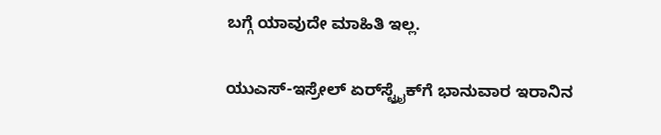ಬಗ್ಗೆ ಯಾವುದೇ ಮಾಹಿತಿ ಇಲ್ಲ.

ಯುಎಸ್‌-ಇಸ್ರೇಲ್‌ ಏರ್‌ಸ್ಟ್ರೈಕ್‌ಗೆ ಭಾನುವಾರ ಇರಾನಿನ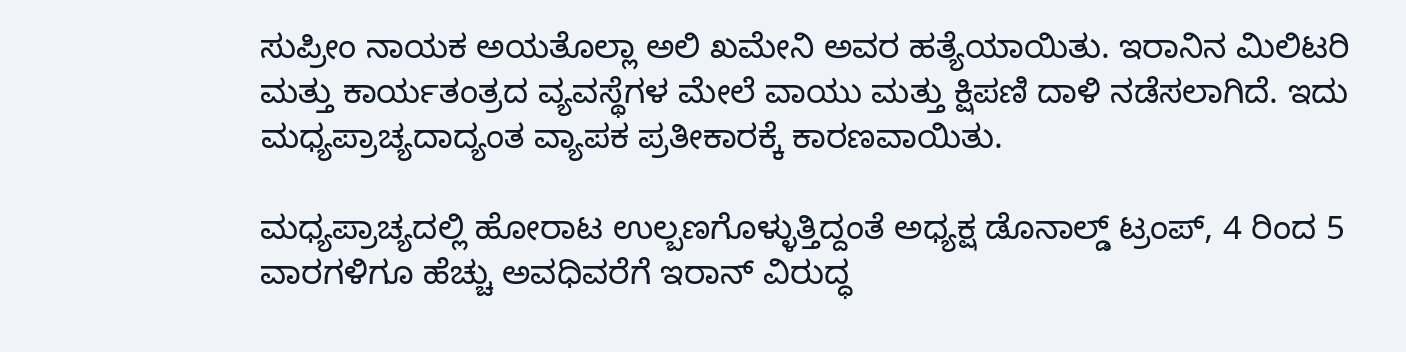ಸುಪ್ರೀಂ ನಾಯಕ ಅಯತೊಲ್ಲಾ ಅಲಿ ಖಮೇನಿ ಅವರ ಹತ್ಯೆಯಾಯಿತು. ಇರಾನಿನ ಮಿಲಿಟರಿ ಮತ್ತು ಕಾರ್ಯತಂತ್ರದ ವ್ಯವಸ್ಥೆಗಳ ಮೇಲೆ ವಾಯು ಮತ್ತು ಕ್ಷಿಪಣಿ ದಾಳಿ ನಡೆಸಲಾಗಿದೆ. ಇದು ಮಧ್ಯಪ್ರಾಚ್ಯದಾದ್ಯಂತ ವ್ಯಾಪಕ ಪ್ರತೀಕಾರಕ್ಕೆ ಕಾರಣವಾಯಿತು.

ಮಧ್ಯಪ್ರಾಚ್ಯದಲ್ಲಿ ಹೋರಾಟ ಉಲ್ಬಣಗೊಳ್ಳುತ್ತಿದ್ದಂತೆ ಅಧ್ಯಕ್ಷ ಡೊನಾಲ್ಡ್ ಟ್ರಂಪ್, 4 ರಿಂದ 5 ವಾರಗಳಿಗೂ ಹೆಚ್ಚು ಅವಧಿವರೆಗೆ ಇರಾನ್ ವಿರುದ್ಧ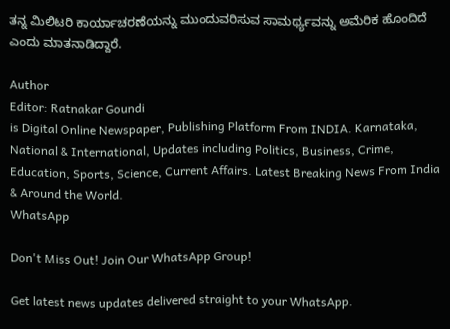ತನ್ನ ಮಿಲಿಟರಿ ಕಾರ್ಯಾಚರಣೆಯನ್ನು ಮುಂದುವರಿಸುವ ಸಾಮರ್ಥ್ಯವನ್ನು ಅಮೆರಿಕ ಹೊಂದಿದೆ ಎಂದು ಮಾತನಾಡಿದ್ದಾರೆ.

Author
Editor: Ratnakar Goundi
is Digital Online Newspaper, Publishing Platform From INDIA. Karnataka, National & International, Updates including Politics, Business, Crime, Education, Sports, Science, Current Affairs. Latest Breaking News From India & Around the World.
WhatsApp

Don't Miss Out! Join Our WhatsApp Group!

Get latest news updates delivered straight to your WhatsApp.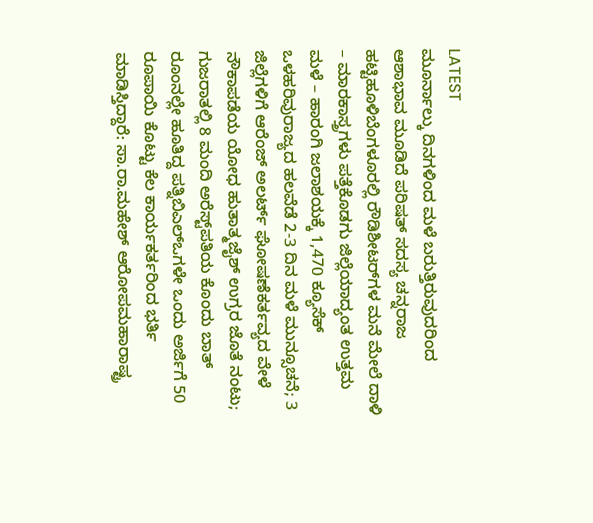LATEST
ಮೂರ್ನಾಲ್ಕು ದಿನಗಳಿಂದ ಮಳೆ ಬರುತ್ತಿರುವುದರಿಂದ ಆಶಾಭಾವ ಮೂಡಿದೆ ಪರಿಷತ್ ಸದಸ್ಯ ಚನ್ನರಾಜ ಹಟ್ಟಿಹೂಳಿಬೆಂಗಳೂರಲ್ಲಿ ರೌಡಿಶೀಟರ್‌ಗಳ ಮನೆ ಮೇಲೆ ದಾಳಿ – ಮಾರಕಾಸ್ತ್ರಗಳು ಪತ್ತೆಕೊಡಗು ಜಿಲ್ಲೆಯಾದ್ಯಂತ ಉತ್ತಮ ಮಳೆ – ಹಾರಂಗಿ ಜಲಾಶಯಕ್ಕೆ 1,470 ಕ್ಯೂಸೆಕ್ ಒಳಹರಿವುರಾಜ್ಯದ ಹಲವೆಡೆ 2-3 ದಿನ ಮಳೆ ಮುನ್ಸೂಚನೆ; 3 ಜಿಲ್ಲೆಗಳಿಗೆ ಆರೆಂಜ್ ಅಲರ್ಟ್ ಘೋಷಣೆಕರ್ತವ್ಯದ ವೇಳೆ ನೌಕಾಪಡೆಯ ಯೋಧ ಹುತಾತ್ಮಜೈಶ್‌ ಉಗ್ರರ ಜೊತೆ ನಂಟು; ಗುಜರಾತಲ್ಲಿ 8 ಮಂದಿ ಅರೆಸ್ಟ್‌ಪತಿಯ ಕೊಂದು ಬಾತ್ ರೂಂನಲ್ಲೇ ಹೂತಿದ್ದ ಪತ್ನಿಬಿಎಲ್‌ಒಗಳೇ ಒಂದು ಅರ್ಜಿಗೆ 50 ರೂಪಾಯಿ ಕೊಟ್ಟು ಕೆಲ ಕಾರ್ಯಕರ್ತರಿಂದ ಭರ್ತಿ ಮಾಡಿಸ್ತಿದ್ದಾರೆ: ಸಾ.ರಾ.ಮಹೇಶ್ ಆರೋಪಮಹಾರಾಷ್ಟ್ರ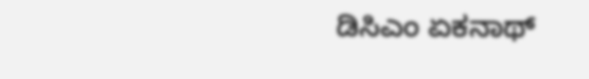ಡಿಸಿಎಂ ಏಕನಾಥ್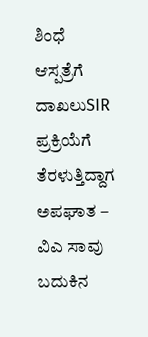ಶಿಂಧೆ ಆಸ್ಪತ್ರೆಗೆ ದಾಖಲುSIR ಪ್ರಕ್ರಿಯೆಗೆ ತೆರಳುತ್ತಿದ್ದಾಗ ಅಪಘಾತ – ವಿಎ ಸಾವು ಬದುಕಿನ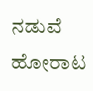ನಡುವೆ ಹೋರಾಟ